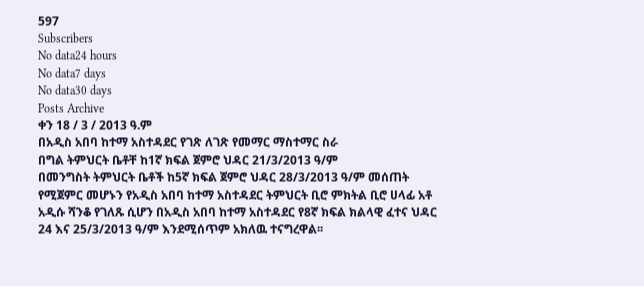597
Subscribers
No data24 hours
No data7 days
No data30 days
Posts Archive
ቀን 18 / 3 / 2013 ዓ.ም
በአዲስ አበባ ከተማ አስተዳደር የገጽ ለገጽ የመማር ማስተማር ስራ
በግል ትምህርት ቤቶቸ ከ1ኛ ክፍል ጀምሮ ህዳር 21/3/2013 ዓ/ም
በመንግስት ትምህርት ቤቶች ከ5ኛ ክፍል ጀምሮ ህዳር 28/3/2013 ዓ/ም መሰጠት
የሚጀምር መሆኑን የአዲስ አበባ ከተማ አስተዳደር ትምህርት ቢሮ ምክትል ቢሮ ሀላፊ አቶ አዲሱ ሻንቆ የገለጹ ሲሆን በአዲስ አበባ ከተማ አስተዳደር የ8ኛ ክፍል ክልላዊ ፈተና ህዳር 24 እና 25/3/2013 ዓ/ም እንደሚሰጥም አክለዉ ተናግረዋል፡፡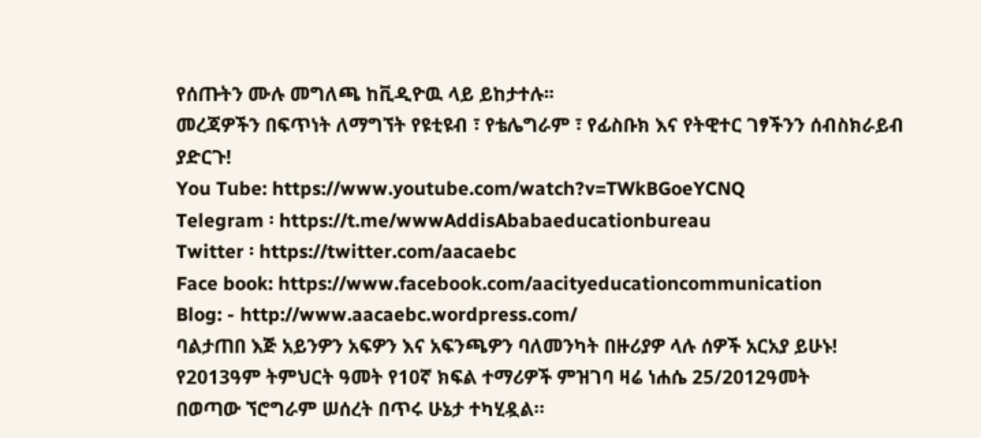የሰጡትን ሙሉ መግለጫ ከቪዲዮዉ ላይ ይከታተሉ፡፡
መረጃዎችን በፍጥነት ለማግኘት የዩቲዩብ ፣ የቴሌግራም ፣ የፊስቡክ እና የትዊተር ገፃችንን ሰብስክራይብ ያድርጉ!
You Tube: https://www.youtube.com/watch?v=TWkBGoeYCNQ
Telegram ፡ https://t.me/wwwAddisAbabaeducationbureau
Twitter ፡ https://twitter.com/aacaebc
Face book: https://www.facebook.com/aacityeducationcommunication
Blog: - http://www.aacaebc.wordpress.com/
ባልታጠበ እጅ አይንዎን አፍዎን እና አፍንጫዎን ባለመንካት በዙሪያዎ ላሉ ሰዎች አርአያ ይሁኑ!
የ2013ዓም ትምህርት ዓመት የ10ኛ ክፍል ተማሪዎች ምዝገባ ዛሬ ነሐሴ 25/2012ዓመት
በወጣው ኘሮግራም ሠሰረት በጥሩ ሁኔታ ተካሂዷል።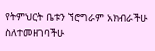የትምህርት ቤቱን ኘሮግራም አክብራችሁ ስለተመዘገባችሁ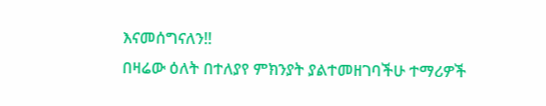እናመሰግናለን!!
በዛሬው ዕለት በተለያየ ምክንያት ያልተመዘገባችሁ ተማሪዎች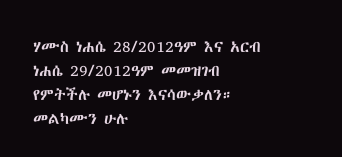ሃሙስ ነሐሴ 28/2012ዓም እና አርብ ነሐሴ 29/2012ዓም መመዝገብ የምትችሉ መሆኑን እናሳውቃለን።
መልካሙን ሁሉ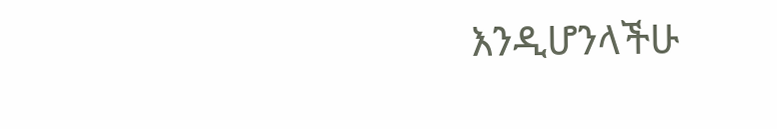እንዲሆንላችሁ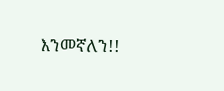እንመኛለን!!